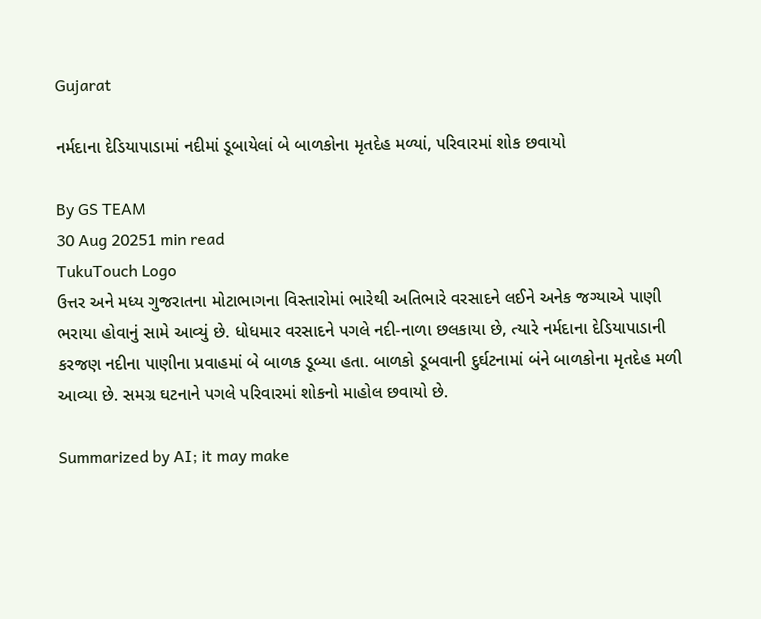Gujarat

નર્મદાના દેડિયાપાડામાં નદીમાં ડૂબાયેલાં બે બાળકોના મૃતદેહ મળ્યાં, પરિવારમાં શોક છવાયો

By GS TEAM
30 Aug 20251 min read
TukuTouch Logo
ઉત્તર અને મધ્ય ગુજરાતના મોટાભાગના વિસ્તારોમાં ભારેથી અતિભારે વરસાદને લઈને અનેક જગ્યાએ પાણી ભરાયા હોવાનું સામે આવ્યું છે. ધોધમાર વરસાદને પગલે નદી-નાળા છલકાયા છે, ત્યારે નર્મદાના દેડિયાપાડાની કરજણ નદીના પાણીના પ્રવાહમાં બે બાળક ડૂબ્યા હતા. બાળકો ડૂબવાની દુર્ઘટનામાં બંને બાળકોના મૃતદેહ મળી આવ્યા છે. સમગ્ર ઘટનાને પગલે પરિવારમાં શોકનો માહોલ છવાયો છે.

Summarized by AI; it may make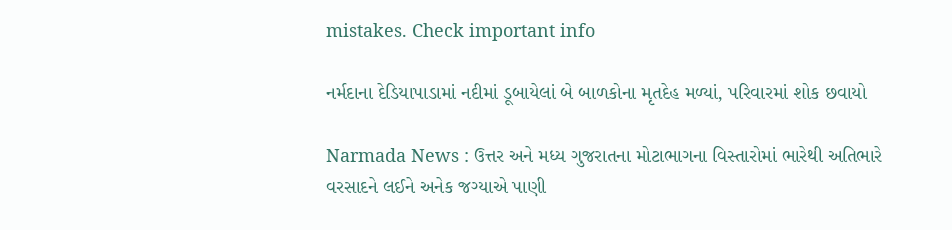mistakes. Check important info

નર્મદાના દેડિયાપાડામાં નદીમાં ડૂબાયેલાં બે બાળકોના મૃતદેહ મળ્યાં, પરિવારમાં શોક છવાયો

Narmada News : ઉત્તર અને મધ્ય ગુજરાતના મોટાભાગના વિસ્તારોમાં ભારેથી અતિભારે વરસાદને લઈને અનેક જગ્યાએ પાણી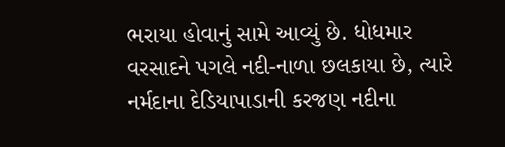ભરાયા હોવાનું સામે આવ્યું છે. ધોધમાર વરસાદને પગલે નદી-નાળા છલકાયા છે, ત્યારે નર્મદાના દેડિયાપાડાની કરજણ નદીના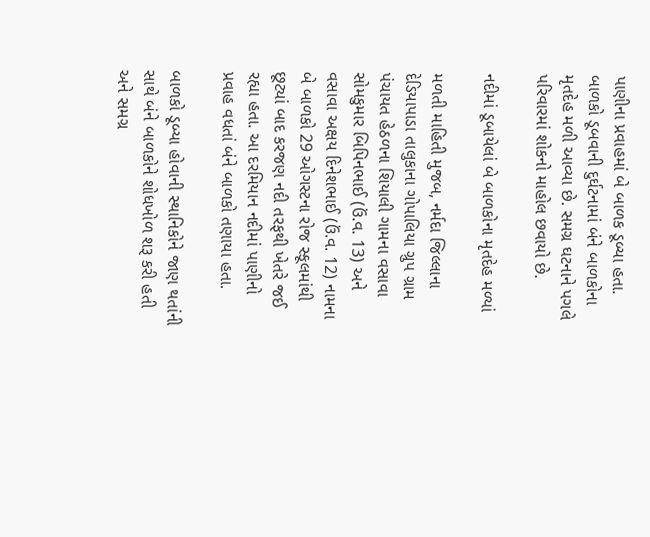પાણીના પ્રવાહમાં બે બાળક ડૂબ્યા હતા. બાળકો ડૂબવાની દુર્ઘટનામાં બંને બાળકોના મૃતદેહ મળી આવ્યા છે. સમગ્ર ઘટનાને પગલે પરિવારમાં શોકનો માહોલ છવાયો છે.

નદીમાં ડૂબાયેલાં બે બાળકોના મૃતદેહ મળ્યાં

મળતી માહિતી મુજબ, નર્મદા જિલ્લાના દેડિયાપાડા તાલુકાના ગોપાલિયા ગ્રુપ ગ્રામ પંચાયત હેઠળના શિયાલી ગામના વસાવા સોમકુમાર બિપિનભાઈ (ઉં.વ. 13) અને વસાવા અક્ષય દિનેશભાઈ (ઉં.વ. 12) નામના બે બાળકો 29 ઓગસ્ટના રોજ સ્કૂલમાંથી છૂટ્યાં બાદ કરજણ નદી તરફથી ખેતરે જઈ રહ્યા હતા. આ દરમિયાન નદીમાં પાણીનો પ્રવાહ વધતાં બંને બાળકો તણાયા હતા.

બાળકો ડૂબ્યા હોવાની સ્થાનિકોને જાણ થતાંની સાથે બંને બાળકોને શોધખોળ શરૂ કરી હતી અને સમગ્ર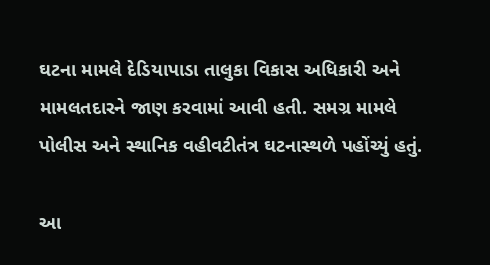ઘટના મામલે દેડિયાપાડા તાલુકા વિકાસ અધિકારી અને મામલતદારને જાણ કરવામાં આવી હતી. સમગ્ર મામલે પોલીસ અને સ્થાનિક વહીવટીતંત્ર ઘટનાસ્થળે પહોંચ્યું હતું.

આ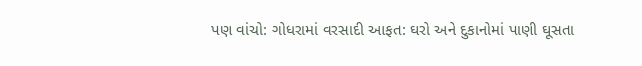પણ વાંચો: ગોધરામાં વરસાદી આફત: ઘરો અને દુકાનોમાં પાણી ઘૂસતા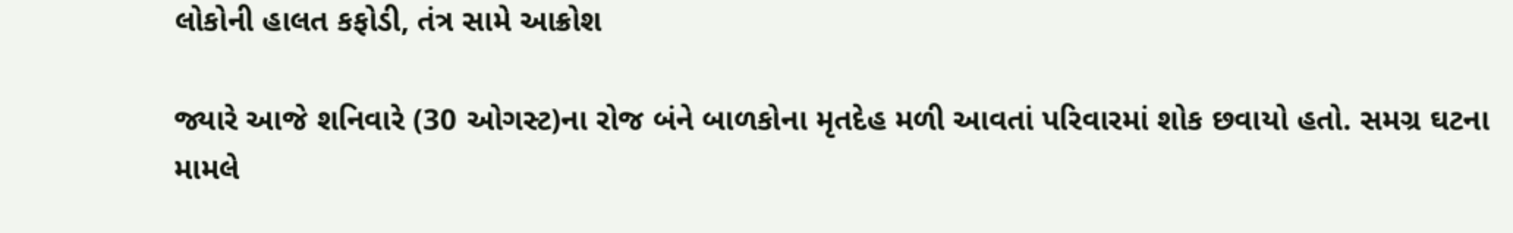લોકોની હાલત કફોડી, તંત્ર સામે આક્રોશ

જ્યારે આજે શનિવારે (30 ઓગસ્ટ)ના રોજ બંને બાળકોના મૃતદેહ મળી આવતાં પરિવારમાં શોક છવાયો હતો. સમગ્ર ઘટના મામલે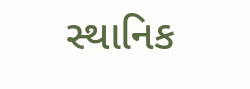સ્થાનિક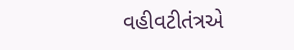વહીવટીતંત્રએ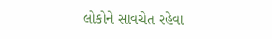લોકોને સાવચેત રહેવા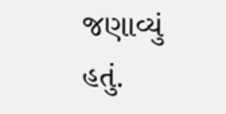જણાવ્યું હતું.